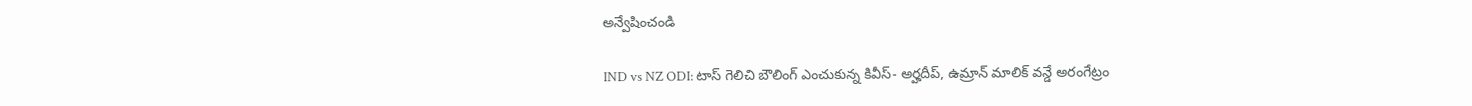అన్వేషించండి

IND vs NZ ODI: టాస్ గెలిచి బౌలింగ్ ఎంచుకున్న కివీస్- అర్హదీప్, ఉమ్రాన్ మాలిక్ వన్డే అరంగేట్రం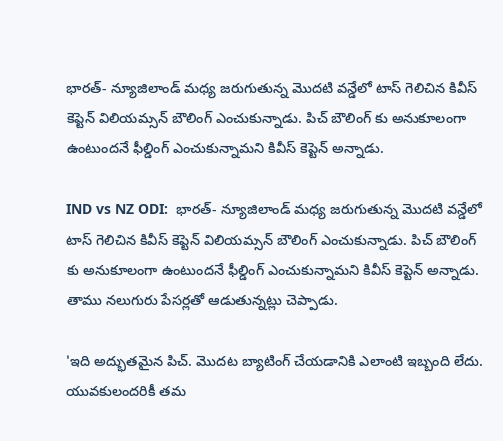భారత్- న్యూజిలాండ్ మధ్య జరుగుతున్న మొదటి వన్డేలో టాస్ గెలిచిన కివీస్ కెప్టెన్ విలియమ్సన్ బౌలింగ్ ఎంచుకున్నాడు. పిచ్ బౌలింగ్ కు అనుకూలంగా ఉంటుందనే ఫీల్డింగ్ ఎంచుకున్నామని కివీస్ కెప్టెన్ అన్నాడు.

IND vs NZ ODI:  భారత్- న్యూజిలాండ్ మధ్య జరుగుతున్న మొదటి వన్డేలో టాస్ గెలిచిన కివీస్ కెప్టెన్ విలియమ్సన్ బౌలింగ్ ఎంచుకున్నాడు. పిచ్ బౌలింగ్ కు అనుకూలంగా ఉంటుందనే ఫీల్డింగ్ ఎంచుకున్నామని కివీస్ కెప్టెన్ అన్నాడు. తాము నలుగురు పేసర్లతో ఆడుతున్నట్లు చెప్పాడు.

'ఇది అద్భుతమైన పిచ్. మొదట బ్యాటింగ్ చేయడానికి ఎలాంటి ఇబ్బంది లేదు. యువకులందరికీ తమ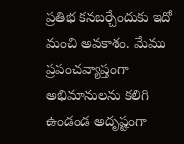ప్రతిభ కనబర్చేందుకు ఇదో మంచి అవకాశం. మేము ప్రపంచవ్యాప్తంగా అభిమానులను కలిగి ఉండండ అదృష్టంగా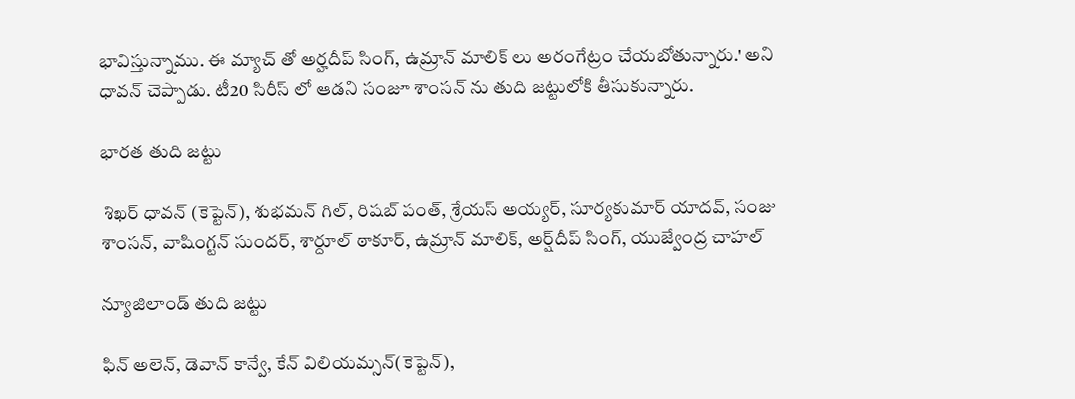భావిస్తున్నాము. ఈ మ్యాచ్ తో అర్హదీప్ సింగ్, ఉమ్రాన్ మాలిక్ లు అరంగేట్రం చేయబోతున్నారు.' అని ధావన్ చెప్పాడు. టీ20 సిరీస్ లో ఆడని సంజూ శాంసన్ ను తుది జట్టులోకి తీసుకున్నారు.

భారత తుది జట్టు

 శిఖర్ ధావన్ (కెప్టెన్), శుభమన్ గిల్, రిషబ్ పంత్, శ్రేయస్ అయ్యర్, సూర్యకుమార్ యాదవ్, సంజు శాంసన్, వాషింగ్టన్ సుందర్, శార్దూల్ ఠాకూర్, ఉమ్రాన్ మాలిక్, అర్ష్‌దీప్ సింగ్, యుజ్వేంద్ర చాహల్

న్యూజిలాండ్ తుది జట్టు

ఫిన్ అలెన్, డెవాన్ కాన్వే, కేన్ విలియమ్సన్(కెప్టెన్),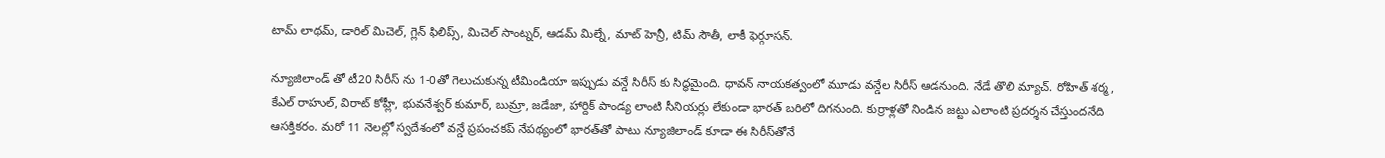టామ్ లాథమ్, డారిల్ మిచెల్, గ్లెన్ ఫిలిప్స్, మిచెల్ సాంట్నర్, ఆడమ్ మిల్నే, మాట్ హెన్రీ, టిమ్ సౌతీ, లాకీ ఫెర్గూసన్.

న్యూజిలాండ్ తో టీ20 సిరీస్ ను 1-0తో గెలుచుకున్న టీమిండియా ఇప్పుడు వన్డే సిరీస్ కు సిద్ధమైంది. ధావన్ నాయకత్వంలో మూడు వన్డేల సిరీస్ ఆడనుంది. నేడే తొలి మ్యాచ్. రోహిత్ శర్మ, కేఎల్ రాహుల్, విరాట్ కోహ్లీ, భువనేశ్వర్ కుమార్, బుమ్రా, జడేజా, హార్దిక్ పాండ్య లాంటి సీనియర్లు లేకుండా భారత్ బరిలో దిగనుంది. కుర్రాళ్లతో నిండిన జట్టు ఎలాంటి ప్రదర్శన చేస్తుందనేది ఆసక్తికరం. మరో 11 నెలల్లో స్వదేశంలో వన్డే ప్రపంచకప్‌ నేపథ్యంలో భారత్‌తో పాటు న్యూజిలాండ్‌ కూడా ఈ సిరీస్‌తోనే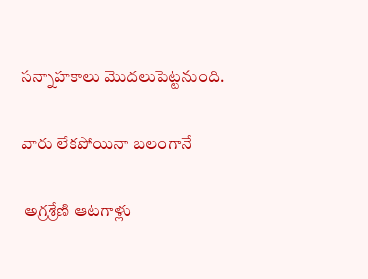సన్నాహకాలు మొదలుపెట్టనుంది.

వారు లేకపోయినా బలంగానే

 అగ్రశ్రేణి ఆటగాళ్లు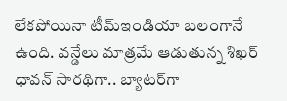లేకపోయినా టీమ్‌ఇండియా బలంగానే ఉంది. వన్డేలు మాత్రమే ఆడుతున్న శిఖర్ ధావన్ సారథిగా.. బ్యాటర్‌గా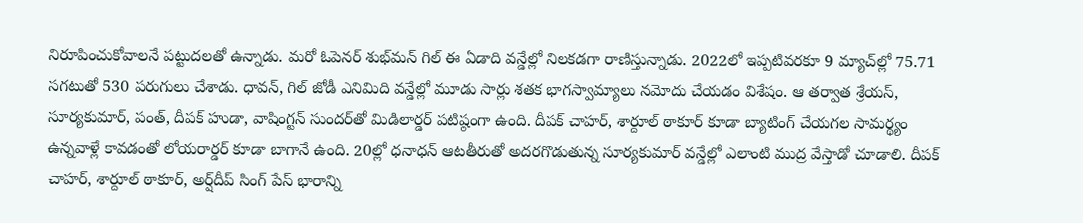నిరూపించుకోవాలనే పట్టుదలతో ఉన్నాడు. మరో ఓపెనర్‌ శుభ్‌మన్‌ గిల్‌ ఈ ఏడాది వన్డేల్లో నిలకడగా రాణిస్తున్నాడు. 2022లో ఇప్పటివరకూ 9 మ్యాచ్‌ల్లో 75.71 సగటుతో 530 పరుగులు చేశాడు. ధావన్‌, గిల్‌ జోడీ ఎనిమిది వన్డేల్లో మూడు సార్లు శతక భాగస్వామ్యాలు నమోదు చేయడం విశేషం. ఆ తర్వాత శ్రేయస్‌, సూర్యకుమార్‌, పంత్‌, దీపక్‌ హుడా, వాషింగ్టన్‌ సుందర్‌తో మిడిలార్డర్ పటిష్ఠంగా ఉంది. దీపక్‌ చాహర్‌, శార్దూల్‌ ఠాకూర్‌ కూడా బ్యాటింగ్‌ చేయగల సామర్థ్యం ఉన్నవాళ్లే కావడంతో లోయరార్డర్ కూడా బాగానే ఉంది. 20ల్లో ధనాధన్‌ ఆటతీరుతో అదరగొడుతున్న సూర్యకుమార్‌ వన్డేల్లో ఎలాంటి ముద్ర వేస్తాడో చూడాలి. దీపక్‌ చాహర్‌, శార్దూల్‌ ఠాకూర్‌, అర్ష్‌దీప్‌ సింగ్‌ పేస్‌ భారాన్ని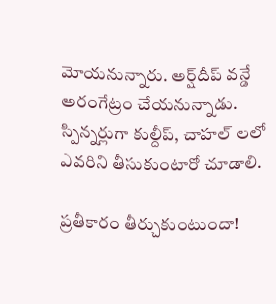మోయనున్నారు. అర్ష్‌దీప్‌ వన్డే అరంగేట్రం చేయనున్నాడు. స్పిన్నర్లుగా కుల్దీప్, చాహల్ లలో ఎవరిని తీసుకుంటారో చూడాలి.

ప్రతీకారం తీర్చుకుంటుందా!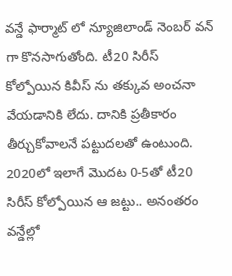వన్డే ఫార్మాట్ లో న్యూజిలాండ్ నెంబర్ వన్ గా కొనసాగుతోంది. టీ20 సిరీస్ కోల్పోయిన కివీస్ ను తక్కువ అంచనా వేయడానికి లేదు. దానికి ప్రతీకారం తీర్చుకోవాలనే పట్టుదలతో ఉంటుంది. 2020లో ఇలాగే మొదట 0-5తో టీ20 సిరీస్‌ కోల్పోయిన ఆ జట్టు.. అనంతరం వన్డేల్లో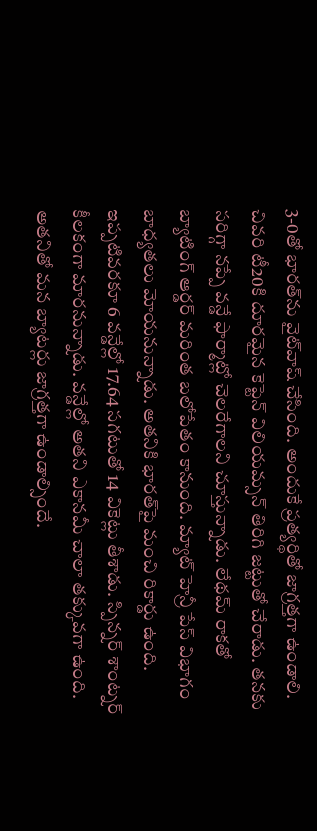3-0తో భారత్‌ను వైట్‌వాష్‌ చేసింది. అందుకే ప్రత్యర్థితో జాగ్రత్తగా ఉండాలి. చివరి టీ20కి దూరమైన కెప్టెన్‌ విలియమ్సన్‌ తిరిగి జట్టుతో చేరాడు. తనకు సరిగ్గా నప్పే వన్డే ఫార్మాట్లో చెలరేగాలని చూస్తున్నాడు. లేథమ్‌ రాకతో బ్యాటింగ్‌ ఆర్డర్‌ మరింత బలోపేతం కానుంది. మ్యాట్‌ హెన్రీ పేస్‌ విభాగం బాధ్యతలు మోయనున్నాడు. అతనికి భారత్‌పై మంచి రికార్డు ఉంది. ఇప్పటివరకూ 6 వన్డేల్లో 17.64 సగటుతో 14 వికెట్లు తీశాడు. స్పిన్నర్ శాంట్నర్ కీలకంగా మారనున్నాడు. వన్డేల్లో అతని ఎకానమీ చాలా తక్కువగా ఉంది. అతనితో మన బ్యాటర్లు జాగ్రత్తగా ఉండాల్సిందే.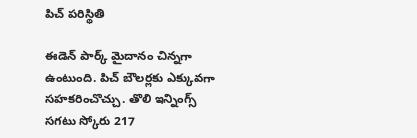పిచ్‌ పరిస్థితి

ఈడెన్‌ పార్క్‌ మైదానం చిన్నగా ఉంటుంది. పిచ్‌ బౌలర్లకు ఎక్కువగా సహకరించొచ్చు. తొలి ఇన్నింగ్స్‌ సగటు స్కోరు 217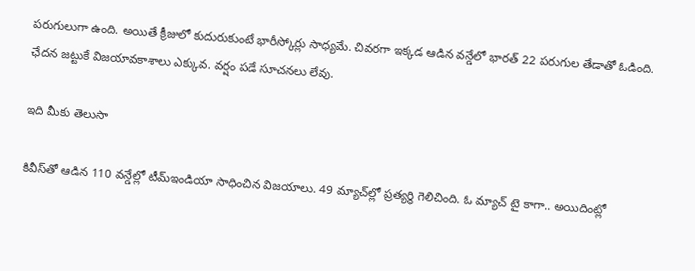పరుగులుగా ఉంది. అయితే క్రీజులో కుదురుకుంటే భారీస్కోర్లు సాధ్యమే. చివరగా ఇక్కడ ఆడిన వన్డేలో భారత్‌ 22 పరుగుల తేడాతో ఓడింది. ఛేదన జట్టుకే విజయావకాశాలు ఎక్కువ. వర్షం పడే సూచనలు లేవు.

ఇది మీకు తెలుసా

కివీస్‌తో ఆడిన 110 వన్డేల్లో టీమ్‌ఇండియా సాధించిన విజయాలు. 49 మ్యాచ్‌ల్లో ప్రత్యర్థి గెలిచింది. ఓ మ్యాచ్‌ టై కాగా.. అయిదింట్లో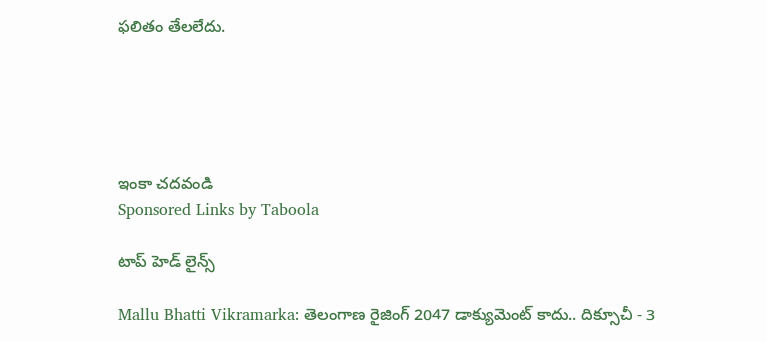ఫలితం తేలలేదు.





ఇంకా చదవండి
Sponsored Links by Taboola

టాప్ హెడ్ లైన్స్

Mallu Bhatti Vikramarka: తెలంగాణ రైజింగ్ 2047 డాక్యుమెంట్ కాదు.. దిక్సూచీ - 3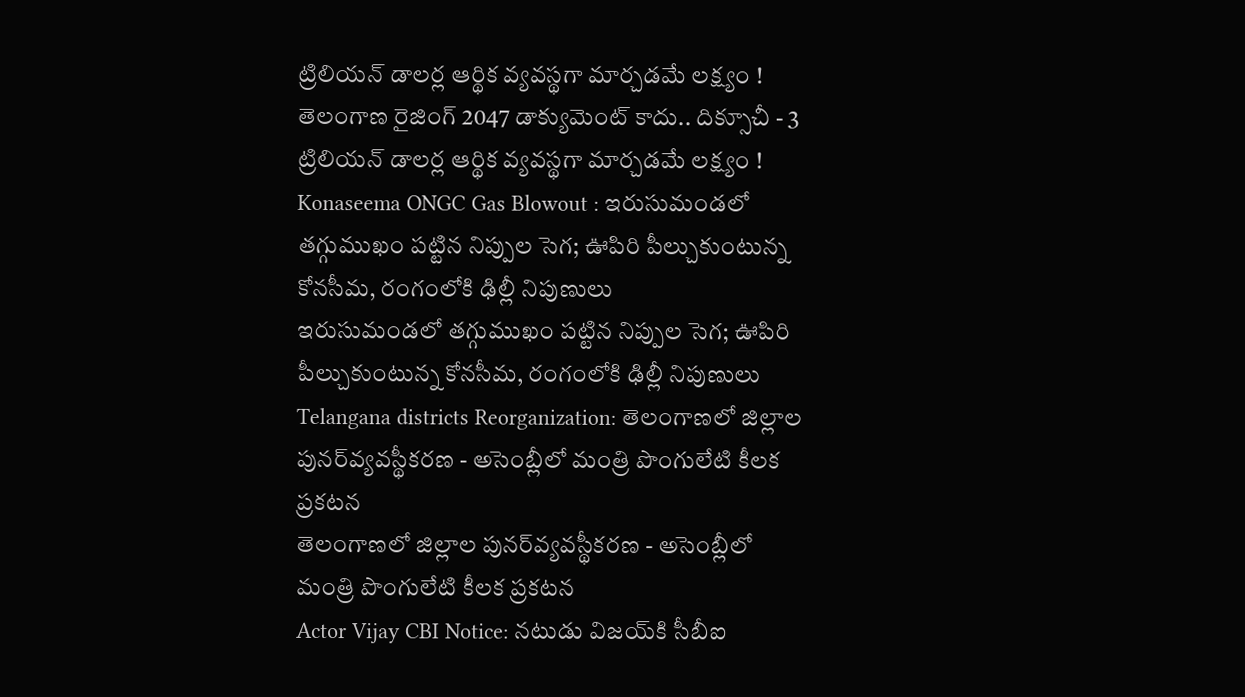ట్రిలియన్ డాలర్ల ఆర్థిక వ్యవస్థగా మార్చడమే లక్ష్యం !
తెలంగాణ రైజింగ్ 2047 డాక్యుమెంట్ కాదు.. దిక్సూచీ - 3 ట్రిలియన్ డాలర్ల ఆర్థిక వ్యవస్థగా మార్చడమే లక్ష్యం !
Konaseema ONGC Gas Blowout : ఇరుసుమండలో తగ్గుముఖం పట్టిన నిప్పుల సెగ; ఊపిరి పీల్చుకుంటున్న కోనసీమ, రంగంలోకి ఢిల్లీ నిపుణులు
ఇరుసుమండలో తగ్గుముఖం పట్టిన నిప్పుల సెగ; ఊపిరి పీల్చుకుంటున్న కోనసీమ, రంగంలోకి ఢిల్లీ నిపుణులు
Telangana districts Reorganization: తెలంగాణలో జిల్లాల పునర్‌వ్యవస్థీకరణ - అసెంబ్లీలో మంత్రి పొంగులేటి కీలక ప్రకటన
తెలంగాణలో జిల్లాల పునర్‌వ్యవస్థీకరణ - అసెంబ్లీలో మంత్రి పొంగులేటి కీలక ప్రకటన
Actor Vijay CBI Notice: నటుడు విజయ్‌కి సీబీఐ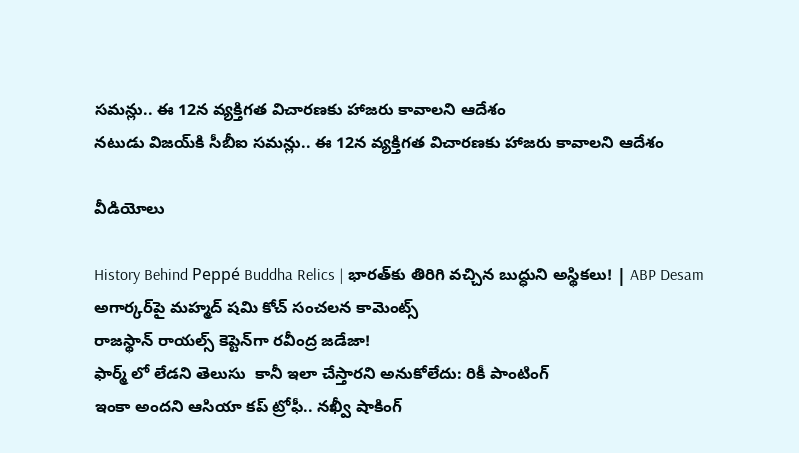సమన్లు.. ఈ 12న వ్యక్తిగత విచారణకు హాజరు కావాలని ఆదేశం
నటుడు విజయ్‌కి సీబీఐ సమన్లు.. ఈ 12న వ్యక్తిగత విచారణకు హాజరు కావాలని ఆదేశం

వీడియోలు

History Behind Peppé Buddha Relics | భారత్‌కు తిరిగి వచ్చిన బుద్ధుని అస్థికలు! | ABP Desam
అగార్కర్‌పై మహ్మద్ షమి కోచ్ సంచలన కామెంట్స్
రాజస్థాన్ రాయల్స్ కెప్టెన్‌గా రవీంద్ర జడేజా!
ఫార్మ్ లో లేడని తెలుసు  కానీ ఇలా చేస్తారని అనుకోలేదు: రికీ పాంటింగ్
ఇంకా అందని ఆసియా కప్ ట్రోఫీ.. నఖ్వీ షాకింగ్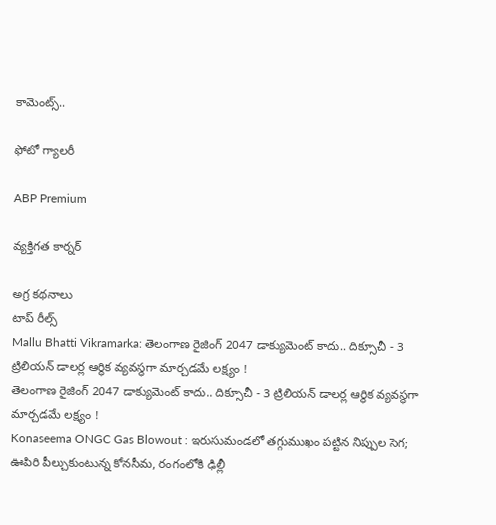కామెంట్స్..

ఫోటో గ్యాలరీ

ABP Premium

వ్యక్తిగత కార్నర్

అగ్ర కథనాలు
టాప్ రీల్స్
Mallu Bhatti Vikramarka: తెలంగాణ రైజింగ్ 2047 డాక్యుమెంట్ కాదు.. దిక్సూచీ - 3 ట్రిలియన్ డాలర్ల ఆర్థిక వ్యవస్థగా మార్చడమే లక్ష్యం !
తెలంగాణ రైజింగ్ 2047 డాక్యుమెంట్ కాదు.. దిక్సూచీ - 3 ట్రిలియన్ డాలర్ల ఆర్థిక వ్యవస్థగా మార్చడమే లక్ష్యం !
Konaseema ONGC Gas Blowout : ఇరుసుమండలో తగ్గుముఖం పట్టిన నిప్పుల సెగ; ఊపిరి పీల్చుకుంటున్న కోనసీమ, రంగంలోకి ఢిల్లీ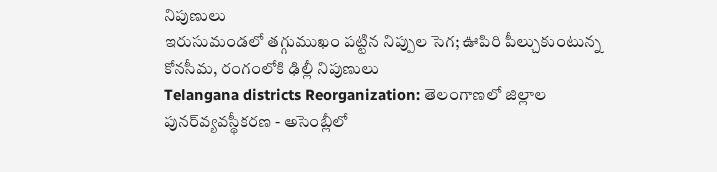నిపుణులు
ఇరుసుమండలో తగ్గుముఖం పట్టిన నిప్పుల సెగ; ఊపిరి పీల్చుకుంటున్న కోనసీమ, రంగంలోకి ఢిల్లీ నిపుణులు
Telangana districts Reorganization: తెలంగాణలో జిల్లాల పునర్‌వ్యవస్థీకరణ - అసెంబ్లీలో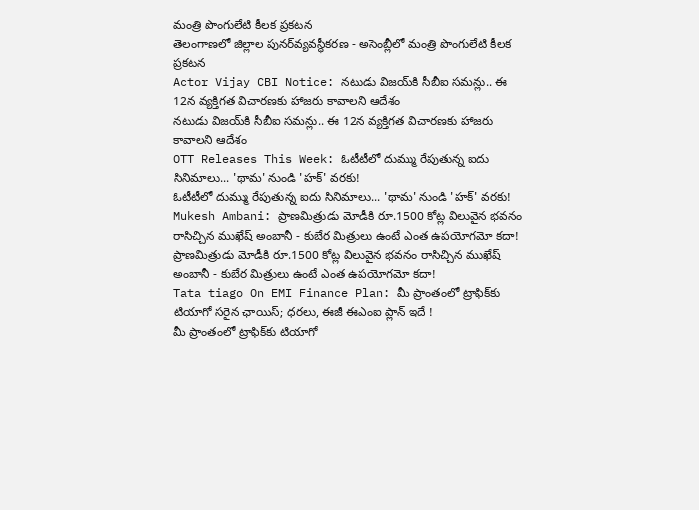మంత్రి పొంగులేటి కీలక ప్రకటన
తెలంగాణలో జిల్లాల పునర్‌వ్యవస్థీకరణ - అసెంబ్లీలో మంత్రి పొంగులేటి కీలక ప్రకటన
Actor Vijay CBI Notice: నటుడు విజయ్‌కి సీబీఐ సమన్లు.. ఈ 12న వ్యక్తిగత విచారణకు హాజరు కావాలని ఆదేశం
నటుడు విజయ్‌కి సీబీఐ సమన్లు.. ఈ 12న వ్యక్తిగత విచారణకు హాజరు కావాలని ఆదేశం
OTT Releases This Week: ఓటీటీలో దుమ్ము రేపుతున్న ఐదు సినిమాలు... 'థామ' నుండి 'హక్' వరకు!
ఓటీటీలో దుమ్ము రేపుతున్న ఐదు సినిమాలు... 'థామ' నుండి 'హక్' వరకు!
Mukesh Ambani: ప్రాణమిత్రుడు మోడీకి రూ.1500 కోట్ల విలువైన భవనం రాసిచ్చిన ముఖేష్ అంబానీ - కుబేర మిత్రులు ఉంటే ఎంత ఉపయోగమో కదా!
ప్రాణమిత్రుడు మోడీకి రూ.1500 కోట్ల విలువైన భవనం రాసిచ్చిన ముఖేష్ అంబానీ - కుబేర మిత్రులు ఉంటే ఎంత ఉపయోగమో కదా!
Tata tiago On EMI Finance Plan: మీ ప్రాంతంలో ట్రాఫిక్‌కు టియాగో సరైన ఛాయిస్‌; ధరలు, ఈజీ ఈఎంఐ ప్లాన్‌ ఇదే !
మీ ప్రాంతంలో ట్రాఫిక్‌కు టియాగో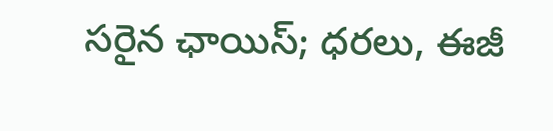సరైన ఛాయిస్‌; ధరలు, ఈజీ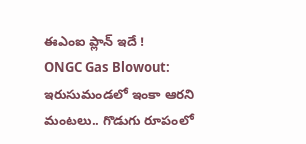ఈఎంఐ ప్లాన్‌ ఇదే !
ONGC Gas Blowout: ఇరుసుమండలో ఇంకా ఆరని మంటలు.. గొడుగు రూపంలో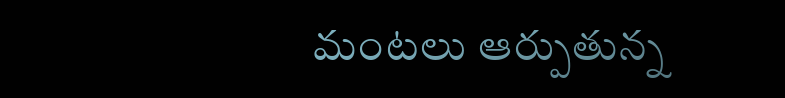మంటలు ఆర్పుతున్న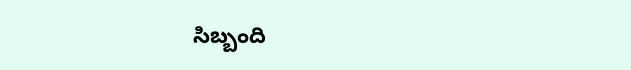సిబ్బంది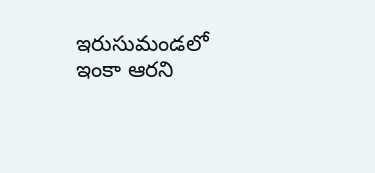ఇరుసుమండలో ఇంకా ఆరని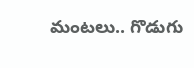మంటలు.. గొడుగు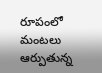రూపంలో మంటలు ఆర్పుతున్న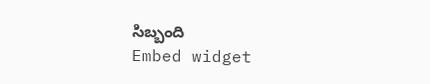సిబ్బంది
Embed widget